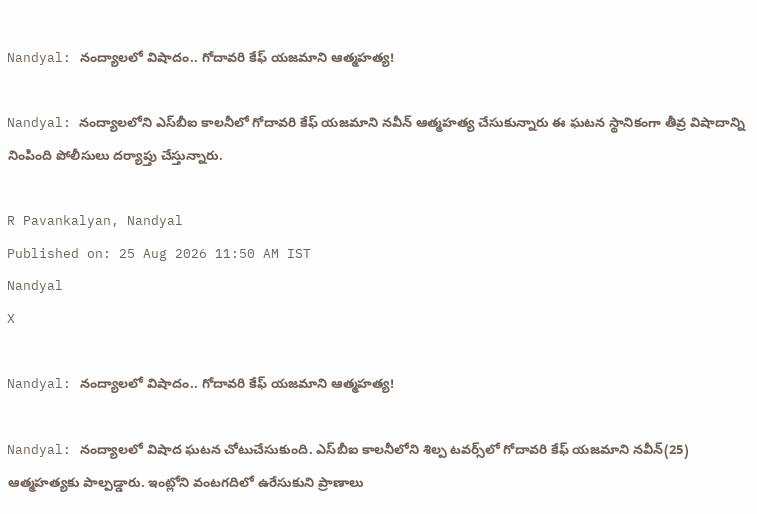Nandyal: నంద్యాలలో విషాదం.. గోదావరి కేఫ్ యజమాని ఆత్మహత్య!

Nandyal: నంద్యాలలోని ఎస్‌బీఐ కాలనీలో గోదావరి కేఫ్ యజమాని నవీన్ ఆత్మహత్య చేసుకున్నారు ఈ ఘటన స్థానికంగా తీవ్ర విషాదాన్ని నింపింది పోలీసులు దర్యాప్తు చేస్తున్నారు.

R Pavankalyan, Nandyal
Published on: 25 Aug 2026 11:50 AM IST
Nandyal
X

Nandyal: నంద్యాలలో విషాదం.. గోదావరి కేఫ్ యజమాని ఆత్మహత్య!

Nandyal: నంద్యాలలో విషాద ఘటన చోటుచేసుకుంది. ఎస్‌బీఐ కాలనీలోని శిల్ప టవర్స్‌లో గోదావరి కేఫ్ యజమాని నవీన్(25) ఆత్మహత్యకు పాల్పడ్డారు. ఇంట్లోని వంటగదిలో ఉరేసుకుని ప్రాణాలు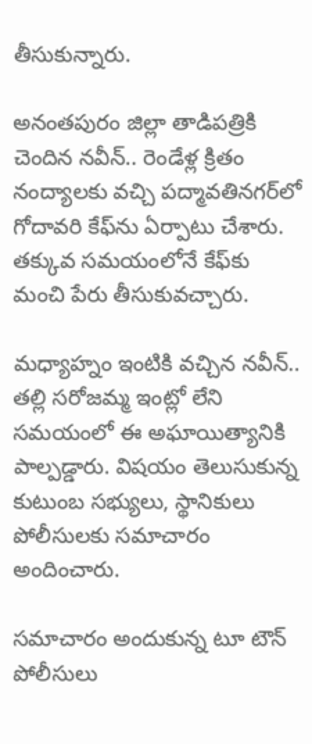తీసుకున్నారు.

అనంతపురం జిల్లా తాడిపత్రికి చెందిన నవీన్.. రెండేళ్ల క్రితం నంద్యాలకు వచ్చి పద్మావతినగర్‌లో గోదావరి కేఫ్‌ను ఏర్పాటు చేశారు. తక్కువ సమయంలోనే కేఫ్‌కు మంచి పేరు తీసుకువచ్చారు.

మధ్యాహ్నం ఇంటికి వచ్చిన నవీన్.. తల్లి సరోజమ్మ ఇంట్లో లేని సమయంలో ఈ అఘాయిత్యానికి పాల్పడ్డారు. విషయం తెలుసుకున్న కుటుంబ సభ్యులు, స్థానికులు పోలీసులకు సమాచారం అందించారు.

సమాచారం అందుకున్న టూ టౌన్ పోలీసులు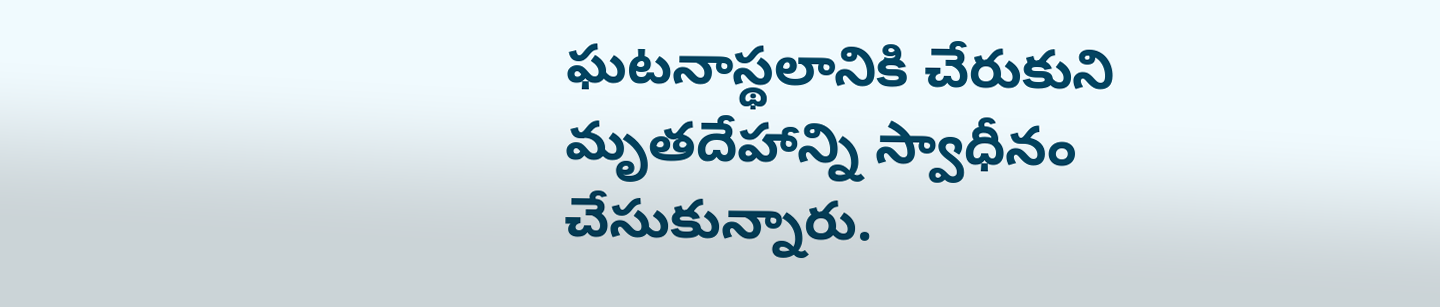ఘటనాస్థలానికి చేరుకుని మృతదేహాన్ని స్వాధీనం చేసుకున్నారు.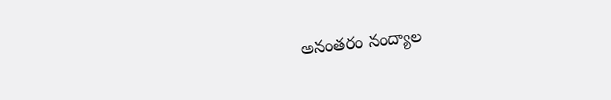అనంతరం నంద్యాల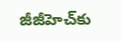జీజీహెచ్‌కు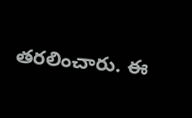తరలించారు. ఈ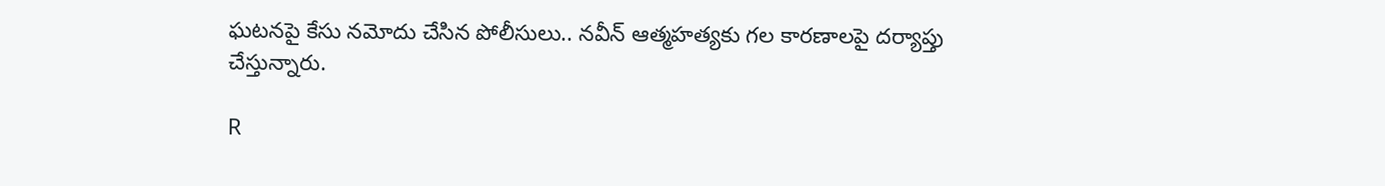ఘటనపై కేసు నమోదు చేసిన పోలీసులు.. నవీన్ ఆత్మహత్యకు గల కారణాలపై దర్యాప్తు చేస్తున్నారు.

R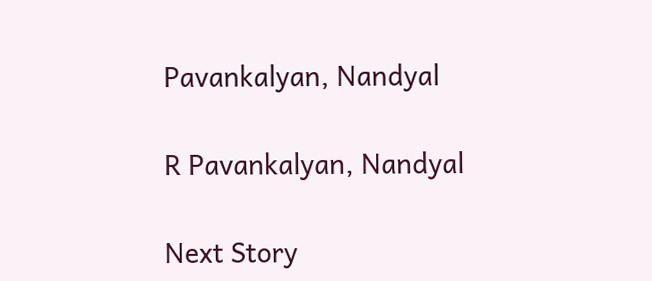Pavankalyan, Nandyal

R Pavankalyan, Nandyal

Next Story